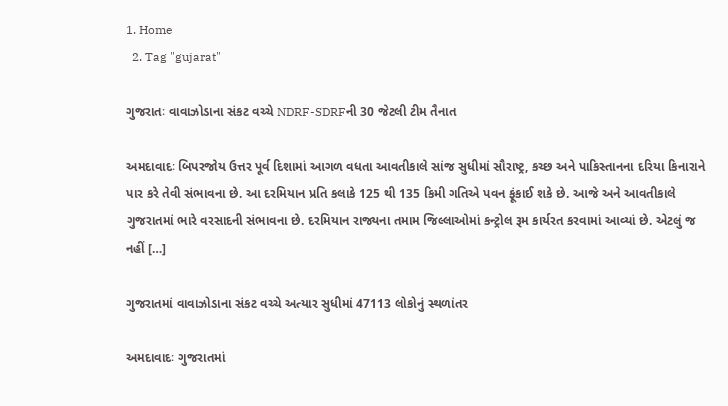1. Home
  2. Tag "gujarat"

ગુજરાતઃ વાવાઝોડાના સંકટ વચ્ચે NDRF-SDRFની 30 જેટલી ટીમ તૈનાત

અમદાવાદઃ બિપરજોય ઉત્તર પૂર્વ દિશામાં આગળ વધતા આવતીકાલે સાંજ સુધીમાં સૌરાષ્ટ્ર, કચ્છ અને પાકિસ્તાનના દરિયા કિનારાને પાર કરે તેવી સંભાવના છે. આ દરમિયાન પ્રતિ કલાકે 125 થી 135 કિમી ગતિએ પવન ફૂંકાઈ શકે છે. આજે અને આવતીકાલે ગુજરાતમાં ભારે વરસાદની સંભાવના છે. દરમિયાન રાજ્યના તમામ જિલ્લાઓમાં કન્ટ્રોલ રૂમ કાર્યરત કરવામાં આવ્યાં છે. એટલું જ નહીં […]

ગુજરાતમાં વાવાઝોડાના સંકટ વચ્ચે અત્યાર સુધીમાં 47113 લોકોનું સ્થળાંતર

અમદાવાદઃ ગુજરાતમાં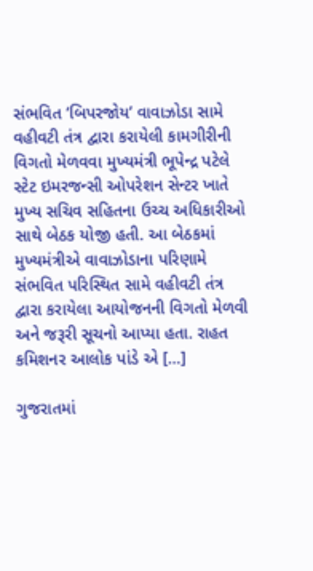સંભવિત ‘બિપરજોય’ વાવાઝોડા સામે વહીવટી તંત્ર દ્વારા કરાયેલી કામગીરીની વિગતો મેળવવા મુખ્યમંત્રી ભૂપેન્દ્ર પટેલે સ્ટેટ ઇમરજન્સી ઓપરેશન સેન્ટર ખાતે મુખ્ય સચિવ સહિતના ઉચ્ચ અધિકારીઓ સાથે બેઠક યોજી હતી. આ બેઠકમાં મુખ્યમંત્રીએ વાવાઝોડાના પરિણામે સંભવિત પરિસ્થિત સામે વહીવટી તંત્ર દ્વારા કરાયેલા આયોજનની વિગતો મેળવી અને જરૂરી સૂચનો આપ્યા હતા. રાહત કમિશનર આલોક પાંડે એ […]

ગુજરાતમાં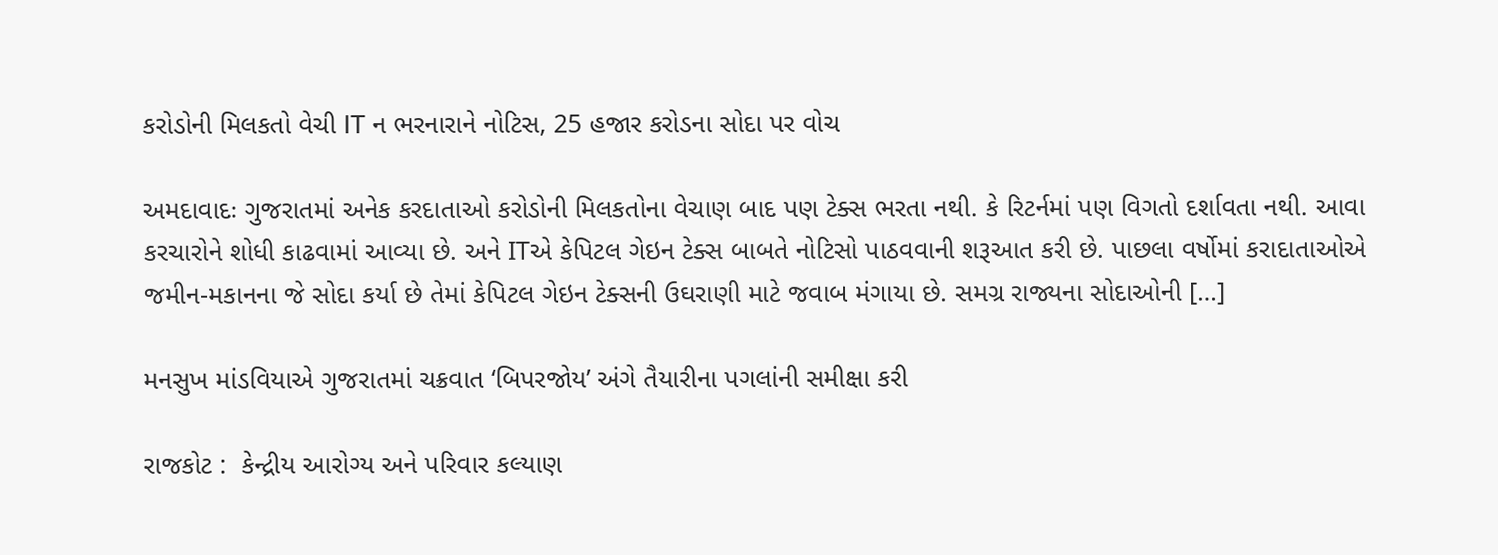કરોડોની મિલકતો વેચી IT ન ભરનારાને નોટિસ, 25 હજાર કરોડના સોદા પર વોચ

અમદાવાદઃ ગુજરાતમાં અનેક કરદાતાઓ કરોડોની મિલકતોના વેચાણ બાદ પણ ટેક્સ ભરતા નથી. કે રિટર્નમાં પણ વિગતો દર્શાવતા નથી. આવા કરચારોને શોધી કાઢવામાં આવ્યા છે. અને ITએ કેપિટલ ગેઇન ટેક્સ બાબતે નોટિસો પાઠવવાની શરૂઆત કરી છે. પાછલા વર્ષોમાં કરાદાતાઓએ જમીન-મકાનના જે સોદા કર્યા છે તેમાં કેપિટલ ગેઇન ટેક્સની ઉઘરાણી માટે જવાબ મંગાયા છે. સમગ્ર રાજ્યના સોદાઓની […]

મનસુખ માંડવિયાએ ગુજરાતમાં ચક્રવાત ‘બિપરજોય’ અંગે તૈયારીના પગલાંની સમીક્ષા કરી

રાજકોટ :  કેન્દ્રીય આરોગ્ય અને પરિવાર કલ્યાણ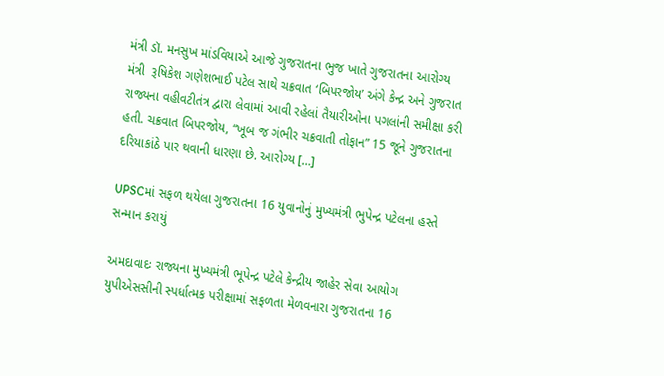મંત્રી ડૉ. મનસુખ માંડવિયાએ આજે ગુજરાતના ભુજ ખાતે ગુજરાતના આરોગ્ય મંત્રી  રૂષિકેશ ગણેશભાઈ પટેલ સાથે ચક્રવાત ‘બિપરજોય’ અંગે કેન્દ્ર અને ગુજરાત રાજ્યના વહીવટીતંત્ર દ્વારા લેવામાં આવી રહેલાં તૈયારીઓના પગલાંની સમીક્ષા કરી હતી. ચક્રવાત બિપરજોય, “ખૂબ જ ગંભીર ચક્રવાતી તોફાન” 15 જૂને ગુજરાતના દરિયાકાંઠે પાર થવાની ધારણા છે. આરોગ્ય […]

UPSCમાં સફળ થયેલા ગુજરાતના 16 યુવાનોનું મુખ્યમંત્રી ભુપેન્દ્ર પટેલના હસ્તે સન્માન કરાયું

અમદાવાદઃ રાજ્યના મુખ્યમંત્રી ભૂપેન્દ્ર પટેલે કેન્દ્રીય જાહેર સેવા આયોગ યુપીએસસીની સ્પર્ધાત્મક પરીક્ષામાં સફળતા મેળવનારા ગુજરાતના 16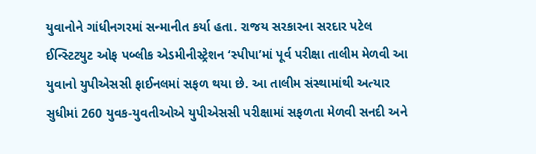યુવાનોને ગાંધીનગરમાં સન્માનીત કર્યા હતા. રાજય સરકારના સરદાર પટેલ ઈન્સ્ટિટયુટ ઓફ પબ્લીક એડમીનીસ્ટ્રેશન ‘સ્પીપા’માં પૂર્વ પરીક્ષા તાલીમ મેળવી આ યુવાનો યુપીએસસી ફાઈનલમાં સફળ થયા છે. આ તાલીમ સંસ્થામાંથી અત્યાર સુધીમાં 260 યુવક-યુવતીઓએ યુપીએસસી પરીક્ષામાં સફળતા મેળવી સનદી અને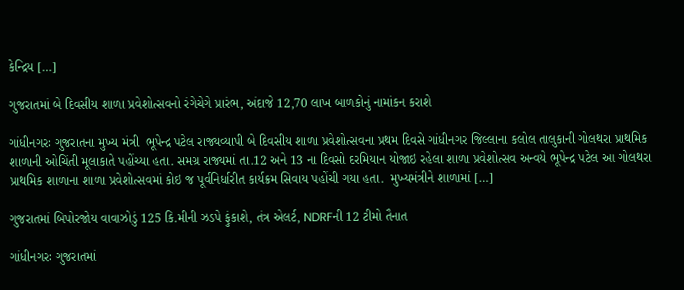કેન્દ્રિય […]

ગુજરાતમાં બે દિવસીય શાળા પ્રવેશોત્સવનો રંગેચેગે પ્રારંભ, અંદાજે 12,70 લાખ બાળકોનું નામાંકન કરાશે

ગાંધીનગરઃ ગુજરાતના મુખ્ય મંત્રી  ભૂપેન્દ્ર પટેલ રાજ્યવ્યાપી બે દિવસીય શાળા પ્રવેશોત્સવના પ્રથમ દિવસે ગાંધીનગર જિલ્લાના કલોલ તાલુકાની ગોલથરા પ્રાથમિક શાળાની ઓચિંતી મૂલાકાતે પહોંચ્યા હતા. સમગ્ર રાજ્યમાં તા.12 અને 13 ના દિવસો દરમિયાન યોજાઇ રહેલા શાળા પ્રવેશોત્સવ અન્વયે ભૂપેન્દ્ર પટેલ આ ગોલથરા પ્રાથમિક શાળાના શાળા પ્રવેશોત્સવમાં કોઇ જ પૂર્વનિર્ધારીત કાર્યક્રમ સિવાય પહોંચી ગયા હતા.  મુખ્યમંત્રીને શાળામાં […]

ગુજરાતમાં બિપોરજોય વાવાઝોડું 125 કિ.મીની ઝડપે ફુંકાશે, તંત્ર એલર્ટ, NDRFની 12 ટીમો તૈનાત

ગાંધીનગરઃ ગુજરાતમાં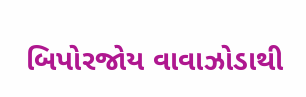બિપોરજોય વાવાઝોડાથી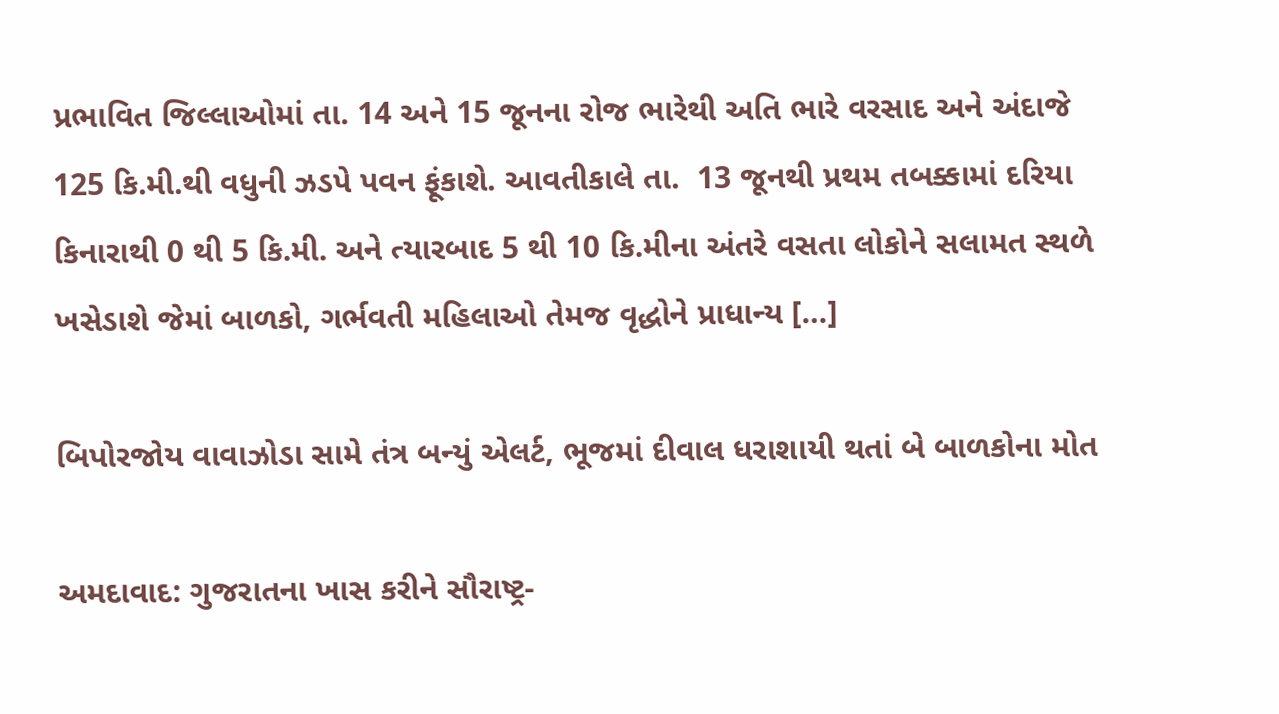પ્રભાવિત જિલ્લાઓમાં તા. 14 અને 15 જૂનના રોજ ભારેથી અતિ ભારે વરસાદ અને અંદાજે 125 કિ.મી.થી વધુની ઝડપે પવન ફૂંકાશે. આવતીકાલે તા.  13 જૂનથી પ્રથમ તબક્કામાં દરિયા કિનારાથી 0 થી 5 કિ.મી. અને ત્યારબાદ 5 થી 10 કિ.મીના અંતરે વસતા લોકોને સલામત સ્થળે ખસેડાશે જેમાં બાળકો, ગર્ભવતી મહિલાઓ તેમજ વૃદ્ધોને પ્રાધાન્ય […]

બિપોરજોય વાવાઝોડા સામે તંત્ર બન્યું એલર્ટ, ભૂજમાં દીવાલ ધરાશાયી થતાં બે બાળકોના મોત

અમદાવાદ: ગુજરાતના ખાસ કરીને સૌરાષ્ટ્ર-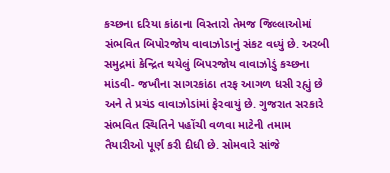કચ્છના દરિયા કાંઠાના વિસ્તારો તેમજ જિલ્લાઓમાં સંભવિત બિપોરજોય વાવાઝોડાનું સંકટ વધ્યું છે. અરબી સમુદ્રમાં કેન્દ્રિત થયેલું બિપરજોય વાવાઝોડું કચ્છના માંડવી- જખૌના સાગરકાંઠા તરફ આગળ ધસી રહ્યું છે અને તે પ્રચંડ વાવાઝોડાંમાં ફેરવાયું છે. ગુજરાત સરકારે સંભવિત સ્થિતિને પહોંચી વળવા માટેની તમામ તૈયારીઓ પૂર્ણ કરી દીધી છે. સોમવારે સાંજે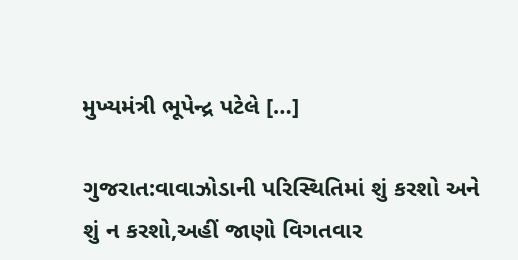મુખ્યમંત્રી ભૂપેન્દ્ર પટેલે […]

ગુજરાત:વાવાઝોડાની પરિસ્થિતિમાં શું કરશો અને શું ન કરશો,અહીં જાણો વિગતવાર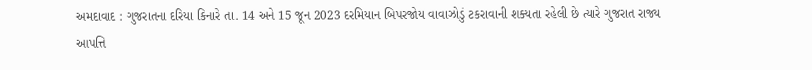અમદાવાદ : ગુજરાતના દરિયા કિનારે તા. 14 અને 15 જૂન 2023 દરમિયાન બિપરજોય વાવાઝોડું ટકરાવાની શક્યતા રહેલી છે ત્યારે ગુજરાત રાજ્ય આપત્તિ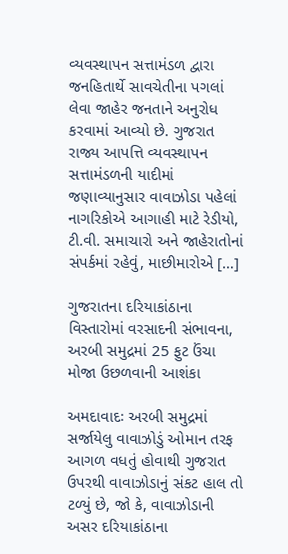વ્યવસ્થાપન સત્તામંડળ દ્વારા જનહિતાર્થે સાવચેતીના પગલાં લેવા જાહેર જનતાને અનુરોધ કરવામાં આવ્યો છે. ગુજરાત રાજ્ય આપત્તિ વ્યવસ્થાપન સત્તામંડળની યાદીમાં જણાવ્યાનુસાર વાવાઝોડા પહેલાં નાગરિકોએ આગાહી માટે રેડીયો, ટી.વી. સમાચારો અને જાહેરાતોનાં સંપર્કમાં રહેવું, માછીમારોએ […]

ગુજરાતના દરિયાકાંઠાના વિસ્તારોમાં વરસાદની સંભાવના, અરબી સમુદ્રમાં 25 ફુટ ઉંચા મોજા ઉછળવાની આશંકા

અમદાવાદઃ અરબી સમુદ્રમાં સર્જાયેલુ વાવાઝોડું ઓમાન તરફ આગળ વધતું હોવાથી ગુજરાત ઉપરથી વાવાઝોડાનું સંકટ હાલ તો ટળ્યું છે, જો કે, વાવાઝોડાની અસર દરિયાકાંઠાના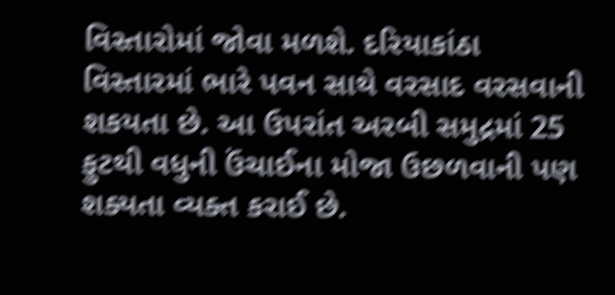વિસ્તારોમાં જોવા મળશે. દરિયાકાંઠા વિસ્તારમાં ભારે પવન સાથે વરસાદ વરસવાની શકયતા છે. આ ઉપરાંત અરબી સમુદ્રમાં 25 ફુટથી વધુની ઉંચાઈના મોજા ઉછળવાની પણ શક્યતા વ્યક્ત કરાઈ છે.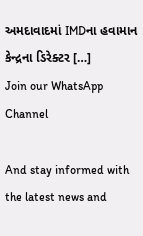અમદાવાદમાં IMDના હવામાન કેન્દ્રના ડિરેક્ટર […]
Join our WhatsApp Channel

And stay informed with the latest news and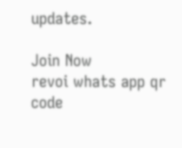updates.

Join Now
revoi whats app qr code